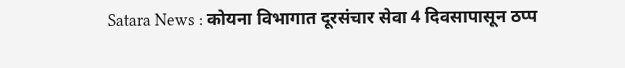Satara News : कोयना विभागात दूरसंचार सेवा 4 दिवसापासून ठप्प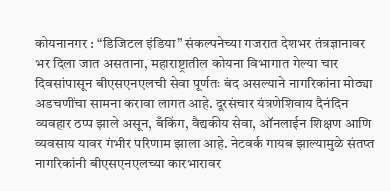कोयनानगर : “डिजिटल इंडिया” संकल्पनेच्या गजरात देशभर तंत्रज्ञानावर भर दिला जात असताना, महाराष्ट्रातील कोयना विभागात गेल्या चार दिवसांपासून बीएसएनएलची सेवा पूर्णतः बंद असल्याने नागरिकांना मोठ्या अडचणींचा सामना करावा लागत आहे. दूरसंचार यंत्रणेशिवाय दैनंदिन व्यवहार ठप्प झाले असून, बँकिंग, वैद्यकीय सेवा, ऑनलाईन शिक्षण आणि व्यवसाय यावर गंभीर परिणाम झाला आहे. नेटवर्क गायब झाल्यामुळे संतप्त नागरिकांनी बीएसएनएलच्या कारभारावर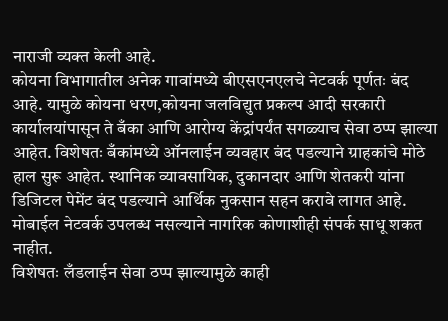नाराजी व्यक्त केली आहे.
कोयना विभागातील अनेक गावांमध्ये बीएसएनएलचे नेटवर्क पूर्णतः बंद आहे. यामुळे कोयना धरण,कोयना जलविद्युत प्रकल्प आदी सरकारी कार्यालयांपासून ते बँका आणि आरोग्य केंद्रांपर्यंत सगळ्याच सेवा ठप्प झाल्या आहेत. विशेषतः बँकांमध्ये ऑनलाईन व्यवहार बंद पडल्याने ग्राहकांचे मोठे हाल सुरू आहेत. स्थानिक व्यावसायिक, दुकानदार आणि शेतकरी यांना डिजिटल पेमेंट बंद पडल्याने आर्थिक नुकसान सहन करावे लागत आहे. मोबाईल नेटवर्क उपलब्ध नसल्याने नागरिक कोणाशीही संपर्क साधू शकत नाहीत.
विशेषतः लँडलाईन सेवा ठप्प झाल्यामुळे काही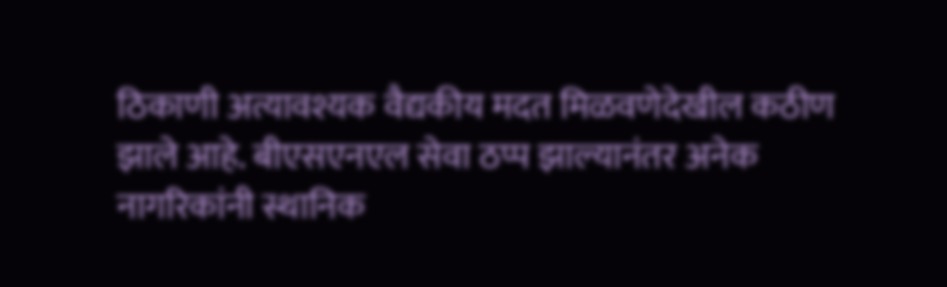ठिकाणी अत्यावश्यक वैद्यकीय मदत मिळवणेदेखील कठीण झाले आहे. बीएसएनएल सेवा ठप्प झाल्यानंतर अनेक नागरिकांनी स्थानिक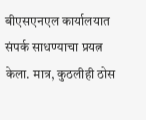बीएसएनएल कार्यालयात संपर्क साधण्याचा प्रयत्न केला. मात्र, कुठलीही ठोस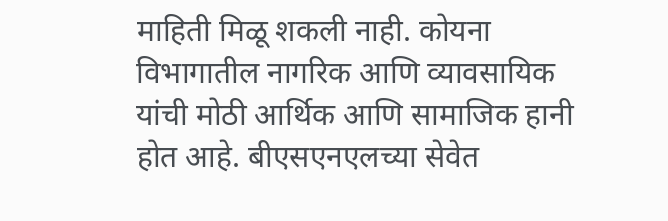माहिती मिळू शकली नाही. कोयना विभागातील नागरिक आणि व्यावसायिक यांची मोठी आर्थिक आणि सामाजिक हानी होत आहे. बीएसएनएलच्या सेवेत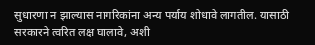सुधारणा न झाल्यास नागरिकांना अन्य पर्याय शोधावे लागतील. यासाठी सरकारने त्वरित लक्ष घालावे, अशी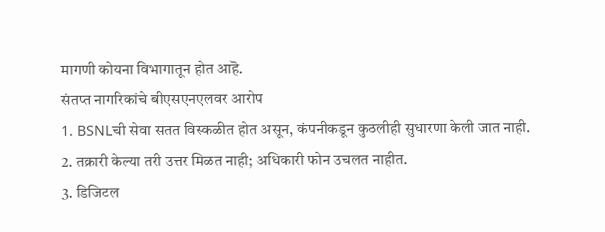मागणी कोयना विभागातून होत आहॆ.
संतप्त नागरिकांचे बीएसएनएलवर आरोप
1. BSNLची सेवा सतत विस्कळीत होत असून, कंपनीकडून कुठलीही सुधारणा केली जात नाही.
2. तक्रारी केल्या तरी उत्तर मिळत नाही; अधिकारी फोन उचलत नाहीत.
3. डिजिटल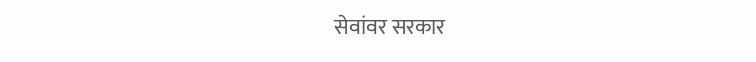सेवांवर सरकार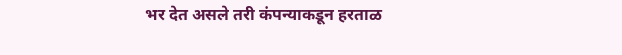भर देत असले तरी कंपन्याकडून हरताळ